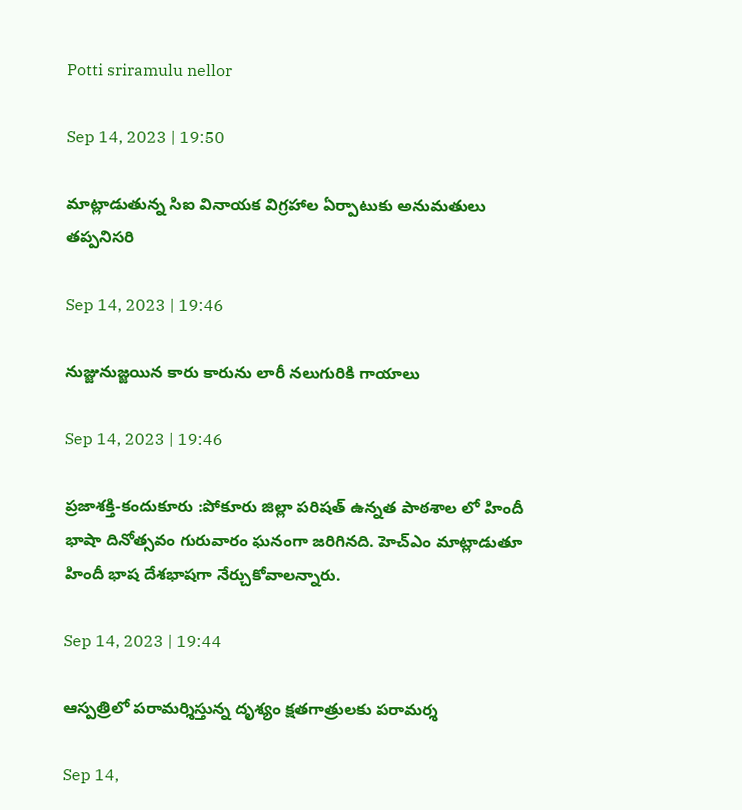Potti sriramulu nellor

Sep 14, 2023 | 19:50

మాట్లాడుతున్న సిఐ వినాయక విగ్రహాల ఏర్పాటుకు అనుమతులు తప్పనిసరి

Sep 14, 2023 | 19:46

నుజ్జునుజ్జయిన కారు కారును లారీ నలుగురికి గాయాలు

Sep 14, 2023 | 19:46

ప్రజాశక్తి-కందుకూరు :పోకూరు జిల్లా పరిషత్‌ ఉన్నత పాఠశాల లో హిందీ భాషా దినోత్సవం గురువారం ఘనంగా జరిగినది. హెచ్‌ఎం మాట్లాడుతూ హిందీ భాష దేశభాషగా నేర్చుకోవాలన్నారు.

Sep 14, 2023 | 19:44

ఆస్పత్రిలో పరామర్శిస్తున్న దృశ్యం క్షతగాత్రులకు పరామర్శ

Sep 14,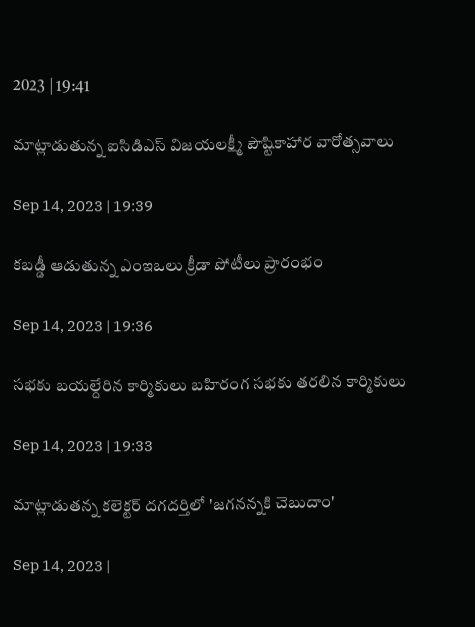2023 | 19:41

మాట్లాడుతున్న ఐసిడిఎస్‌ విజయలక్ష్మీ పౌష్టికాహార వారోత్సవాలు

Sep 14, 2023 | 19:39

కబడ్డీ ఆడుతున్న ఎంఇఒలు క్రీడా పోటీలు ప్రారంభం

Sep 14, 2023 | 19:36

సభకు బయల్దేరిన కార్మికులు బహిరంగ సభకు తరలిన కార్మికులు

Sep 14, 2023 | 19:33

మాట్లాడుతన్న కలెక్టర్‌ దగదర్తిలో 'జగనన్నకి చెబుదాం'

Sep 14, 2023 |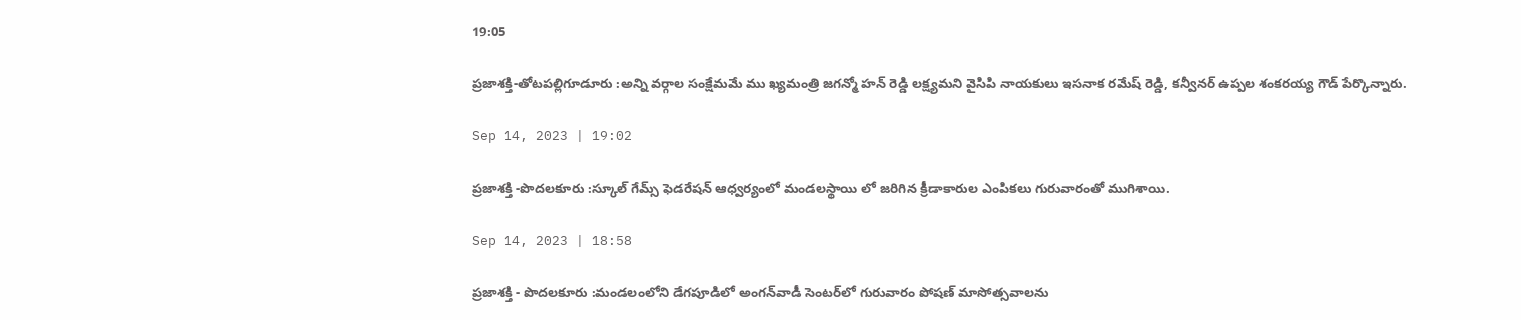19:05

ప్రజాశక్తి-తోటపల్లిగూడూరు :అన్ని వర్గాల సంక్షేమమే ము ఖ్యమంత్రి జగన్మో హన్‌ రెడ్డి లక్ష్యమని వైసిపి నాయకులు ఇసనాక రమేష్‌ రెడ్డి, కన్వీనర్‌ ఉప్పల శంకరయ్య గౌడ్‌ పేర్కొన్నారు.

Sep 14, 2023 | 19:02

ప్రజాశక్తి -పొదలకూరు :స్కూల్‌ గేమ్స్‌ ఫెడరేషన్‌ ఆధ్వర్యంలో మండలస్థాయి లో జరిగిన క్రీడాకారుల ఎంపికలు గురువారంతో ముగిశాయి.

Sep 14, 2023 | 18:58

ప్రజాశక్తి - పొదలకూరు :మండలంలోని డేగపూడిలో అంగన్‌వాడీ సెంటర్‌లో గురువారం పోషణ్‌ మాసోత్సవాలను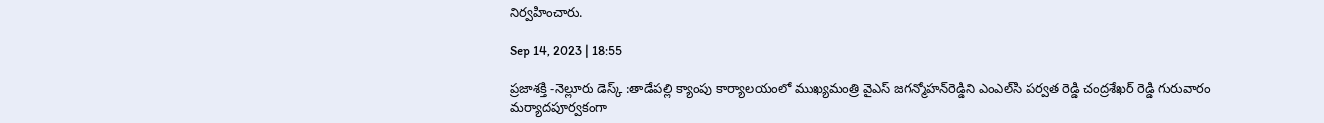నిర్వహించారు.

Sep 14, 2023 | 18:55

ప్రజాశక్తి -నెల్లూరు డెస్క్‌ :తాడేపల్లి క్యాంపు కార్యాలయంలో ముఖ్యమంత్రి వైఎస్‌ జగన్మోహన్‌రెడ్డిని ఎంఎల్‌సి పర్వత రెడ్డి చంద్రశేఖర్‌ రెడ్డి గురువారం మర్యాదపూర్వకంగా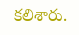కలిశారు.